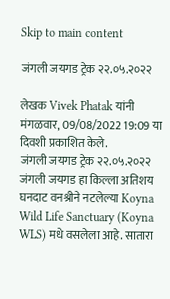Skip to main content

जंगली जयगड ट्रेक २२.०५.२०२२

लेखक Vivek Phatak यांनी मंगळवार, 09/08/2022 19:09 या दिवशी प्रकाशित केले.
जंगली जयगड ट्रेक २२.०५.२०२२ जंगली जयगड हा किल्ला अतिशय घनदाट वनश्रीने नटलेल्या Koyna Wild Life Sanctuary (Koyna WLS) मधे वसलेला आहे. सातारा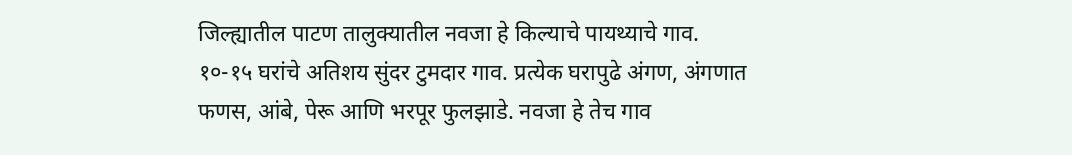जिल्ह्यातील पाटण तालुक्यातील नवजा हे किल्याचे पायथ्याचे गाव. १०-१५ घरांचे अतिशय सुंदर टुमदार गाव. प्रत्येक घरापुढे अंगण, अंगणात फणस, आंबे, पेरू आणि भरपूर फुलझाडे. नवजा हे तेच गाव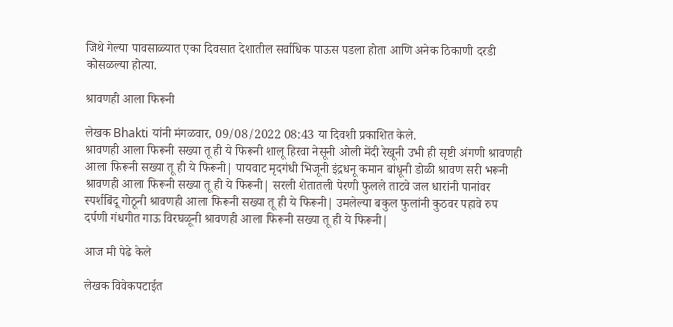जिथे गेल्या पावसाळ्यात एका दिवसात देशातील सर्वाधिक पाऊस पडला होता आणि अनेक ठिकाणी दरडी कोसळल्या होत्या.

श्रावणही आला फिरूनी

लेखक Bhakti यांनी मंगळवार, 09/08/2022 08:43 या दिवशी प्रकाशित केले.
श्रावणही आला फिरूनी सख्या तू ही ये फिरूनी शालू हिरवा नेसूनी ओली मेंदी रेखूनी उभी ही सृष्टी अंगणी श्रावणही आला फिरूनी सख्या तू ही ये फिरूनी| पायवाट मृदगंधी भिजूनी इंद्रधनू कमान बांधूनी डोळी श्रावण सरी भरूनी श्रावणही आला फिरूनी सख्या तू ही ये फिरूनी| सरली शेतातली पेरणी फुलले ताटवे जल धारांनी पानांवर स्पर्शबिंदू गोठूनी श्रावणही आला फिरूनी सख्या तू ही ये फिरूनी| उमलेल्या बकुल फुलांनी कुठवर पहावे रुप दर्पणी गंधगीत गाऊ विरघळूनी श्रावणही आला फिरूनी सख्या तू ही ये फिरूनी|

आज मी पेढे केले

लेखक विवेकपटाईत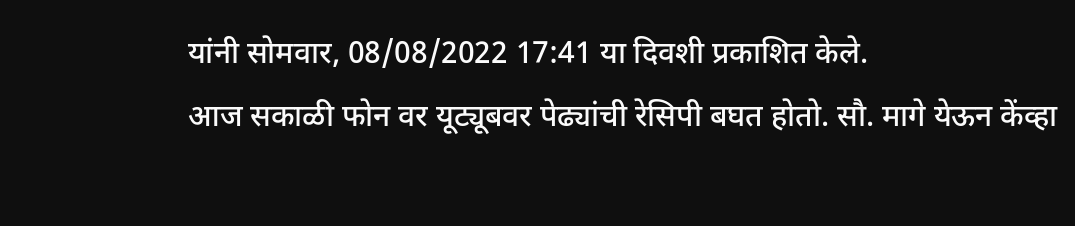यांनी सोमवार, 08/08/2022 17:41 या दिवशी प्रकाशित केले.
आज सकाळी फोन वर यूट्यूबवर पेढ्यांची रेसिपी बघत होतो. सौ. मागे येऊन केंव्हा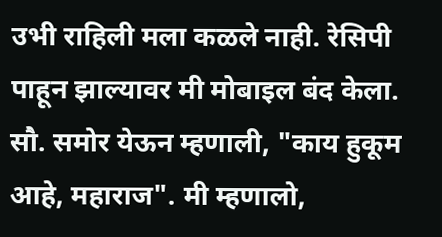उभी राहिली मला कळले नाही. रेसिपी पाहून झाल्यावर मी मोबाइल बंद केला. सौ. समोर येऊन म्हणाली, "काय हुकूम आहे, महाराज". मी म्हणालो,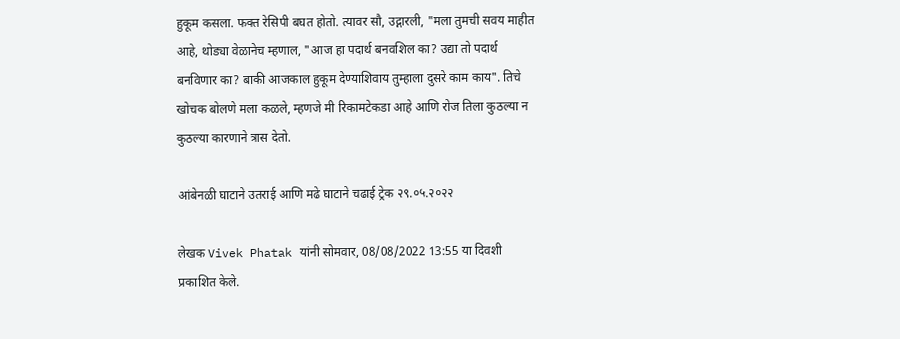हुकूम कसला. फक्त रेसिपी बघत होतो. त्यावर सौ, उद्गारली, "मला तुमची सवय माहीत आहे, थोड्या वेळानेच म्हणाल, "आज हा पदार्थ बनवशिल का? उद्या तो पदार्थ बनविणार का? बाकी आजकाल हुकूम देण्याशिवाय तुम्हाला दुसरे काम काय". तिचे खोचक बोलणे मला कळले, म्हणजे मी रिकामटेकडा आहे आणि रोज तिला कुठल्या न कुठल्या कारणाने त्रास देतो.

आंबेनळी घाटाने उतराई आणि मढे घाटाने चढाई ट्रेक २९.०५.२०२२

लेखक Vivek Phatak यांनी सोमवार, 08/08/2022 13:55 या दिवशी प्रकाशित केले.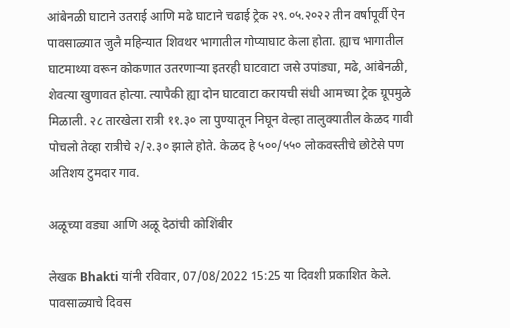आंबेनळी घाटाने उतराई आणि मढे घाटाने चढाई ट्रेक २९.०५.२०२२ तीन वर्षापूर्वी ऐन पावसाळ्यात जुलै महिन्यात शिवथर भागातील गोप्याघाट केला होता. ह्याच भागातील घाटमाथ्या वरून कोकणात उतरणाऱ्या इतरही घाटवाटा जसे उपांड्या, मढे, आंबेनळी, शेवत्या खुणावत होत्या. त्यापैकी ह्या दोन घाटवाटा करायची संधी आमच्या ट्रेक ग्रूपमुळे मिळाली. २८ तारखेला रात्री ११.३० ला पुण्यातून निघून वेल्हा तालुक्यातील केळद गावी पोचलो तेव्हा रात्रीचे २/२.३० झाले होते. केळद हे ५००/५५० लोकवस्तीचे छोटेसे पण अतिशय टुमदार गाव.

अळूच्या वड्या आणि अळू देठांची कोशिंबीर

लेखक Bhakti यांनी रविवार, 07/08/2022 15:25 या दिवशी प्रकाशित केले.
पावसाळ्याचे दिवस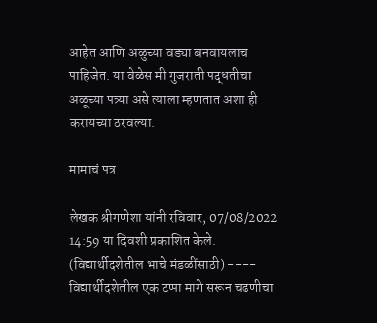आहेत आणि अळुच्या वड्या बनवायलाच पाहिजेत. या वेळेस मी गुजराती पद्धतीचा अळूच्या पत्र्या असे त्याला म्हणतात अशा ही करायच्या ठरवल्या.

मामाचं पत्र

लेखक श्रीगणेशा यांनी रविवार, 07/08/2022 14:59 या दिवशी प्रकाशित केले.
(विद्यार्थीदशेतील भाचे मंडळींसाठी) ---- विद्यार्थीदशेतील एक टप्पा मागे सरून चढणीचा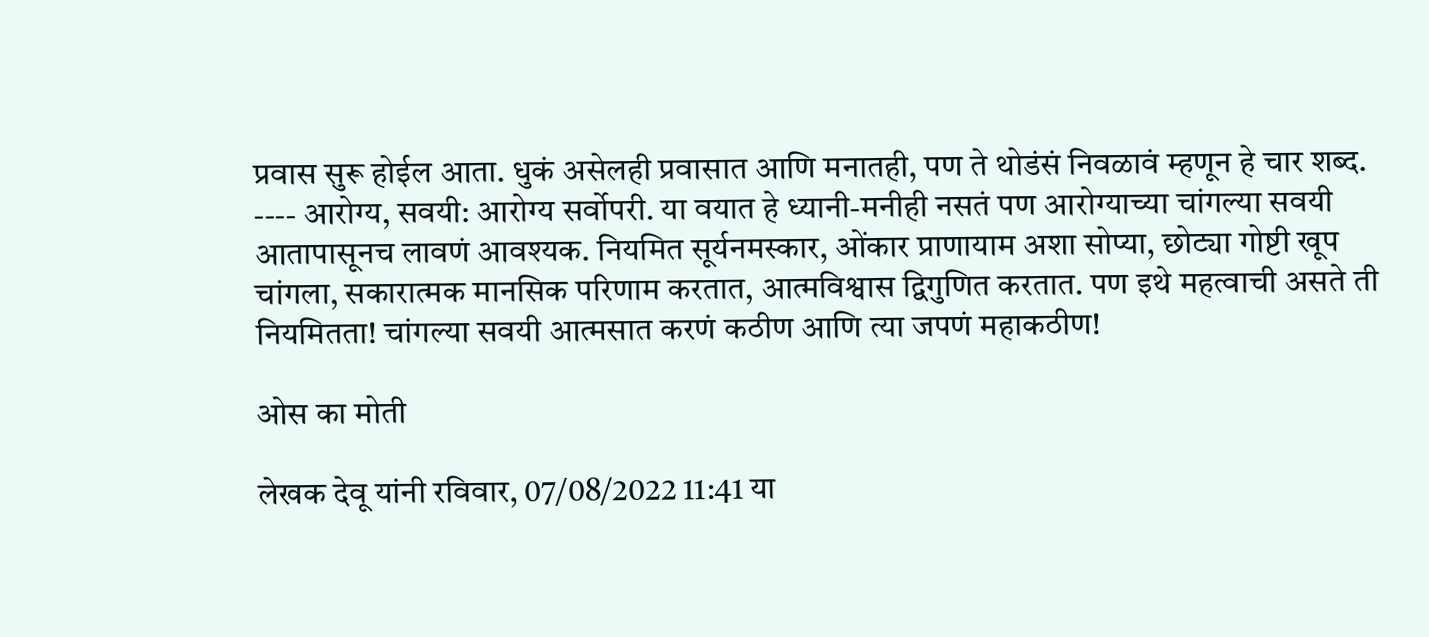प्रवास सुरू होईल आता. धुकं असेलही प्रवासात आणि मनातही, पण ते थोडंसं निवळावं म्हणून हे चार शब्द. ---- आरोग्य, सवयी: आरोग्य सर्वोपरी. या वयात हे ध्यानी-मनीही नसतं पण आरोग्याच्या चांगल्या सवयी आतापासूनच लावणं आवश्यक. नियमित सूर्यनमस्कार, ओंकार प्राणायाम अशा सोप्या, छोट्या गोष्टी खूप चांगला, सकारात्मक मानसिक परिणाम करतात, आत्मविश्वास द्विगुणित करतात. पण इथे महत्वाची असते ती नियमितता! चांगल्या सवयी आत्मसात करणं कठीण आणि त्या जपणं महाकठीण!

ओस का मोती

लेखक देवू यांनी रविवार, 07/08/2022 11:41 या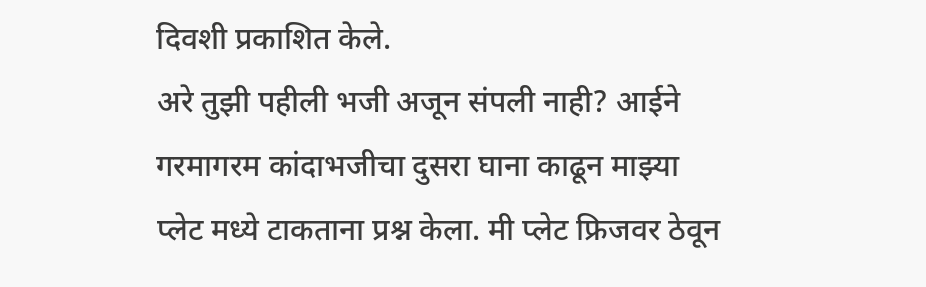दिवशी प्रकाशित केले.
अरे तुझी पहीली भजी अजून संपली नाही? आईने गरमागरम कांदाभजीचा दुसरा घाना काढून माझ्या प्लेट मध्ये टाकताना प्रश्न केला. मी प्लेट फ्रिजवर ठेवून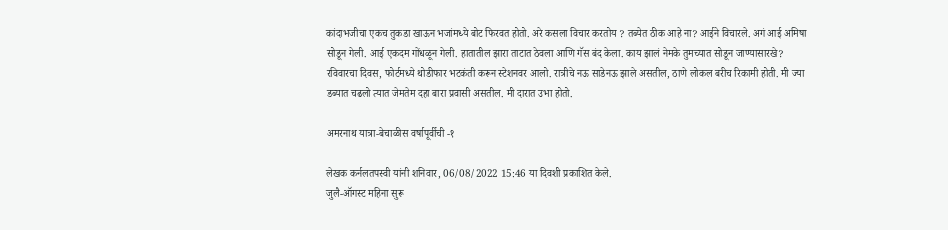कांदाभजीचा एकच तुकडा खाऊन भजांमध्ये बोट फिरवत होतो. अरे कसला विचार करतोय ? तब्येत ठीक आहे ना? आईने विचारले. अगं आई अमिषा सोडून गेली. आई एकदम गोंधळून गेली. हातातील झारा ताटात ठेवला आणि गॅस बंद केला. काय झालं नेमके तुमच्यात सोडून जाण्यासारखे? रविवारचा दिवस, फोर्टमध्ये थोडीफार भटकंती करून स्टेशनवर आलो. रात्रीचे नऊ साडेनऊ झाले असतील, ठाणे लोकल बरीच रिकामी होती. मी ज्या डब्यात चढलो त्यात जेमतेम दहा बारा प्रवासी असतील. मी दारात उभा होतो.

अमरनाथ यात्रा-बेचाळीस वर्षापूर्वीची -१

लेखक कर्नलतपस्वी यांनी शनिवार, 06/08/2022 15:46 या दिवशी प्रकाशित केले.
जुलै-ऑगस्ट महिना सुरू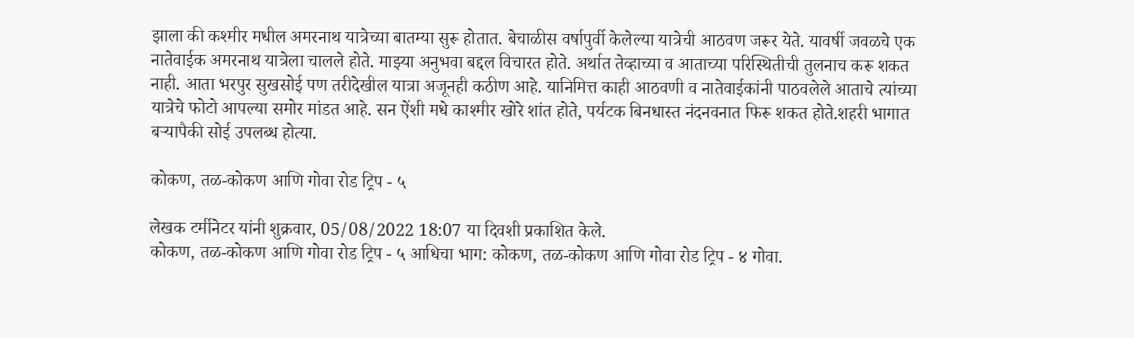झाला की कश्मीर मधील अमरनाथ यात्रेच्या बातम्या सुरू होतात. बेचाळीस वर्षापुर्वी केलेल्या यात्रेची आठवण जरूर येते. यावर्षी जवळचे एक नातेवाईक अमरनाथ यात्रेला चालले होते. माझ्या अनुभवा बद्दल विचारत होते. अर्थात तेव्हाच्या व आताच्या परिस्थितीची तुलनाच करू शकत नाही. आता भरपुर सुखसोई पण तरीदेखील यात्रा अजूनही कठीण आहे. यानिमित्त काही आठवणी व नातेवाईकांनी पाठवलेले आताचे त्यांच्या यात्रेचे फोटो आपल्या समोर मांडत आहे. सन ऐंशी मधे काश्मीर खोरे शांत होते, पर्यटक बिनधास्त नंदनवनात फिरू शकत होते.शहरी भागात बर्‍यापैकी सोई उपलब्ध होत्या.

कोकण, तळ-कोकण आणि गोवा रोड ट्रिप - ५

लेखक टर्मीनेटर यांनी शुक्रवार, 05/08/2022 18:07 या दिवशी प्रकाशित केले.
कोकण, तळ-कोकण आणि गोवा रोड ट्रिप - ५ आधिचा भाग: कोकण, तळ-कोकण आणि गोवा रोड ट्रिप - ४ गोवा.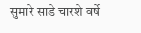सुमारे साडे चारशे वर्षे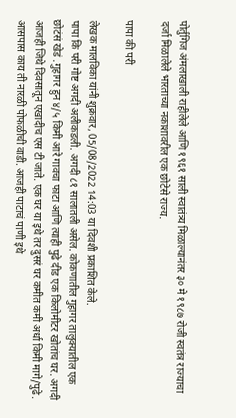पोर्तुगिज अंमलाखाली राहीलेले आणि १९६१ साली स्वातंत्र्य मिळाल्यानंतर ३० मे १९८७ रोजी स्वतंत्र राज्याचा दर्जा मिळालेले भारताच्या नकाशावरील एक छोटेसे राज्य.

पापा की परी

लेखक मालविका यांनी शुक्रवार, 05/08/2022 14:03 या दिवशी प्रकाशित केले.
पापा कि परी गोष्ट अगदी अलीकडली. अगदी ८१ सालातली असेल. कोकणातील गुहागर तालुक्यातील एक छोटंसं खेडं .गुहागर हुन ४/५ किमी आरे गावचा फाटा आणि त्याही पुढे दीड एक किलोमीटर खोतांच घर. अगदी आजही जिथे दिवसातून एखादीच एस टी जाते. एक घर या इथे तर दुसरं घर कमीत कमी अर्धा किमी मागे/पुढे. आसपास काय ती नारळी पोफळीची वाडी. आजही पाटाचं पाणी इथे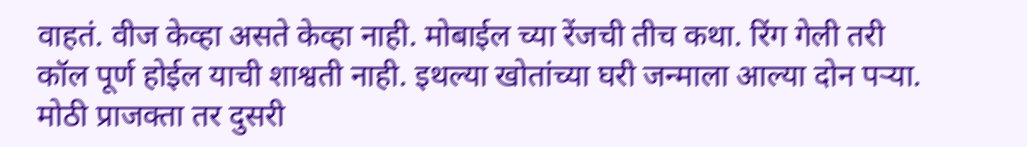वाहतं. वीज केव्हा असते केव्हा नाही. मोबाईल च्या रेंजची तीच कथा. रिंग गेली तरी कॉल पूर्ण होईल याची शाश्वती नाही. इथल्या खोतांच्या घरी जन्माला आल्या दोन पऱ्या. मोठी प्राजक्ता तर दुसरी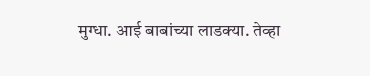मुग्धा. आई बाबांच्या लाडक्या. तेव्हा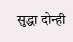सुद्धा दोन्ही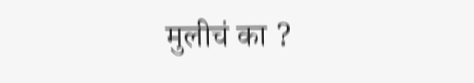मुलीचं का ?